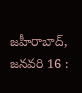జహీరాబాద్, జనవరి 16 :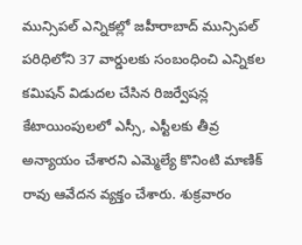మున్సిపల్ ఎన్నికల్లో జహీరాబాద్ మున్సిపల్ పరిధిలోని 37 వార్డులకు సంబంధించి ఎన్నికల కమిషన్ విడుదల చేసిన రిజర్వేషన్ల కేటాయింపులలో ఎస్సీ, ఎస్టీలకు తీవ్ర అన్యాయం చేశారని ఎమ్మెల్యే కొనింటి మాణిక్ రావు ఆవేదన వ్యక్తం చేశారు. శుక్రవారం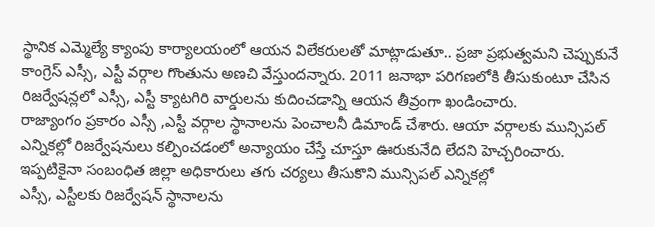స్థానిక ఎమ్మెల్యే క్యాంపు కార్యాలయంలో ఆయన విలేకరులతో మాట్లాడుతూ.. ప్రజా ప్రభుత్వమని చెప్పుకునే కాంగ్రెస్ ఎస్సీ, ఎస్టీ వర్గాల గొంతును అణచి వేస్తుందన్నారు. 2011 జనాభా పరిగణలోకి తీసుకుంటూ చేసిన రిజర్వేషన్లలో ఎస్సీ, ఎస్టీ క్యాటగిరి వార్డులను కుదించడాన్ని ఆయన తీవ్రంగా ఖండించారు.
రాజ్యాంగం ప్రకారం ఎస్సీ ,ఎస్టీ వర్గాల స్థానాలను పెంచాలనీ డిమాండ్ చేశారు. ఆయా వర్గాలకు మున్సిపల్ ఎన్నికల్లో రిజర్వేషనులు కల్పించడంలో అన్యాయం చేస్తే చూస్తూ ఊరుకునేది లేదని హెచ్చరించారు.
ఇప్పటికైనా సంబంధిత జిల్లా అధికారులు తగు చర్యలు తీసుకొని మున్సిపల్ ఎన్నికల్లో
ఎస్సీ, ఎస్టీలకు రిజర్వేషన్ స్థానాలను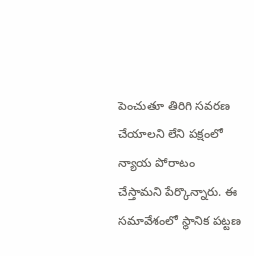పెంచుతూ తిరిగి సవరణ చేయాలని లేని పక్షంలో న్యాయ పోరాటం చేస్తామని పేర్కొన్నారు. ఈ సమావేశంలో స్థానిక పట్టణ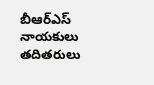బీఆర్ఎస్ నాయకులు తదితరులు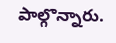పాల్గొన్నారు.